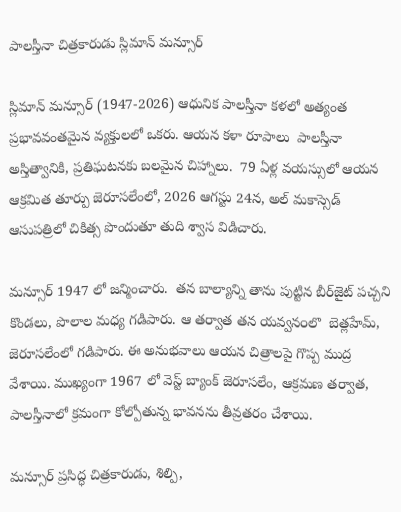పాలస్తీనా చిత్రకారుడు స్లిమాన్ మన్సూర్

స్లిమాన్ మన్సూర్ (1947-2026) ఆధునిక పాలస్తీనా కళలో అత్యంత ప్రభావవంతమైన వ్యక్తులలో ఒకరు. ఆయన కళా రూపాలు  పాలస్తీనా అస్తిత్వానికి, ప్రతిఘటనకు బలమైన చిహ్నాలు.  79 ఏళ్ల వయస్సులో ఆయన ఆక్రమిత తూర్పు జెరూసలేంలో, 2026 ఆగస్టు 24న, అల్ మకాస్సెడ్ ఆసుపత్రిలో చికిత్స పొందుతూ తుది శ్వాస విడిచారు.

మన్సూర్ 1947 లో జన్మించారు.  తన బాల్యాన్ని తాను పుట్టిన బీర్‌జైట్ పచ్చని కొండలు, పొలాల మధ్య గడిపారు. ఆ తర్వాత తన యవ్వన౦లొ  బెత్లహేమ్, జెరూసలేంలో గడిపారు. ఈ అనుభవాలు ఆయన చిత్రాలపై గొప్ప ముద్ర వేశాయి. ముఖ్యంగా 1967 లో వెస్ట్ బ్యాంక్ జెరూసలేం, ఆక్రమణ తర్వాత, పాలస్తీనాలో క్రమంగా కోల్పోతున్న భావనను తీవ్రతరం చేశాయి.

మన్సూర్ ప్రసిద్ధ చిత్రకారుడు, శిల్పి,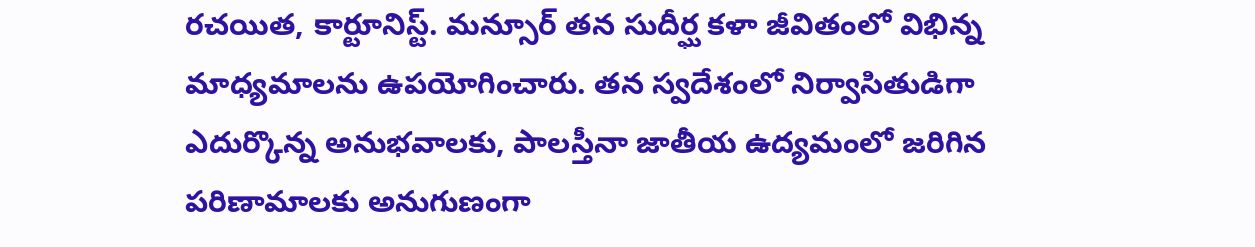రచయిత, కార్టూనిస్ట్. మన్సూర్ తన సుదీర్ఘ కళా జీవితంలో విభిన్న మాధ్యమాలను ఉపయోగించారు. తన స్వదేశంలో నిర్వాసితుడిగా ఎదుర్కొన్న అనుభవాలకు, పాలస్తీనా జాతీయ ఉద్యమంలో జరిగిన పరిణామాలకు అనుగుణంగా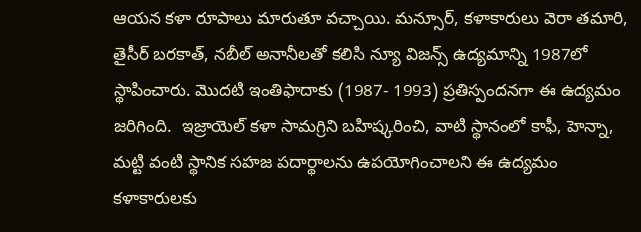ఆయన కళా రూపాలు మారుతూ వచ్చాయి. మన్సూర్, కళాకారులు వెరా తమారి, తైసీర్ బరకాత్, నబీల్ అనానీలతో కలిసి న్యూ విజన్స్ ఉద్యమాన్ని 1987లో స్థాపించారు. మొదటి ఇంతిఫాదాకు (1987- 1993) ప్రతిస్పందనగా ఈ ఉద్యమం  జ‌రిగింది.  ఇజ్రాయెల్ కళా సామగ్రిని బహిష్కరించి, వాటి స్థానంలో కాఫీ, హెన్నా, మట్టి వంటి స్థానిక సహజ పదార్థాలను ఉపయోగించాలని ఈ ఉద్యమం కళాకారులకు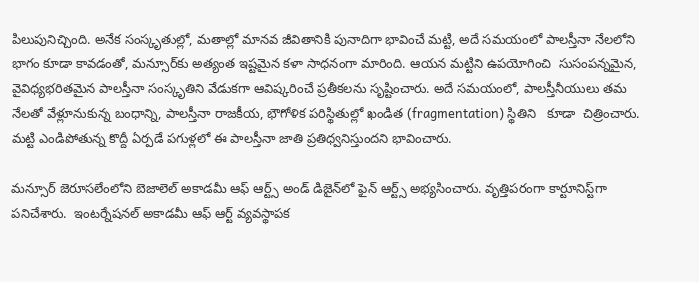పిలుపునిచ్చింది. అనేక సంస్కృతుల్లో, మతాల్లో మానవ జీవితానికి పునాదిగా భావించే మట్టి, అదే సమయంలో పాలస్తీనా నేలలోని భాగం కూడా కావడంతో, మన్సూర్‌కు అత్యంత ఇష్టమైన కళా సాధనంగా మారింది. ఆయ‌న మట్టిని ఉపయోగించి  సుసంపన్నమైన, వైవిధ్యభరితమైన పాలస్తీనా సంస్కృతిని వేడుకగా ఆవిష్కరించే ప్రతీకలను సృష్టించారు. అదే సమయంలో, పాలస్తీనీయులు తమ నేలతో వేళ్లూనుకున్న బంధాన్ని, పాలస్తీనా రాజకీయ, భౌగోళిక పరిస్థితుల్లో ఖండిత (fragmentation) స్థితిని   కూడా  చిత్రించారు. మట్టి ఎండిపోతున్న కొద్దీ ఏర్పడే పగుళ్లలో ఈ పాలస్తీనా జాతి ప్రతిధ్వనిస్తుందని భావించారు.

మన్సూర్ జెరూసలేంలోని బెజాలెల్ అకాడమీ ఆఫ్ ఆర్ట్స్ అండ్ డిజైన్‌లో ఫైన్ ఆర్ట్స్ అభ్యసించారు. వృత్తిపరంగా కార్టూనిస్ట్‌గా పనిచేశారు.  ఇంటర్నేషనల్ అకాడమీ ఆఫ్ ఆర్ట్ వ్యవస్థాపక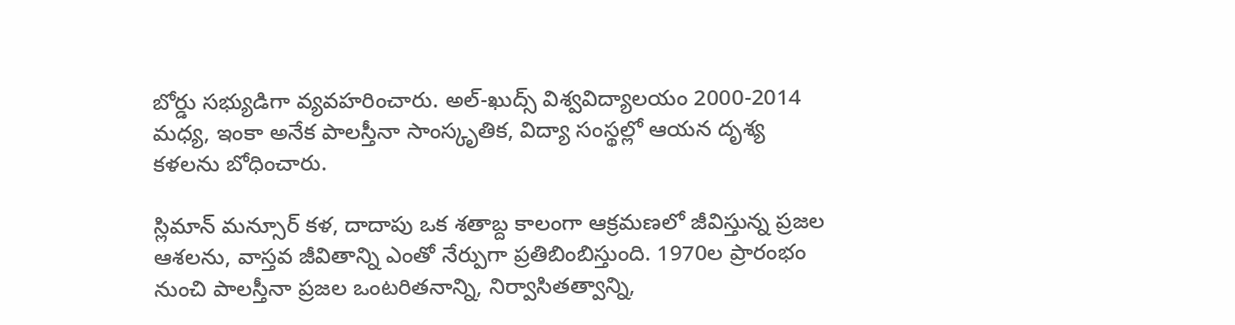బోర్డు సభ్యుడిగా వ్య‌వ‌హ‌రించారు. అల్-ఖుద్స్ విశ్వవిద్యాలయం 2000-2014 మధ్య, ఇంకా అనేక పాలస్తీనా సాంస్కృతిక, విద్యా సంస్థల్లో ఆయన దృశ్య కళలను బోధించారు.

స్లిమాన్ మన్సూర్ కళ, దాదాపు ఒక శతాబ్ద కాలంగా ఆక్రమణలో జీవిస్తున్న ప్రజల ఆశలను, వాస్తవ జీవితాన్ని ఎంతో నేర్పుగా ప్రతిబింబిస్తుంది. 1970ల ప్రారంభం నుంచి పాలస్తీనా ప్రజల ఒంటరితనాన్ని, నిర్వాసితత్వాన్ని,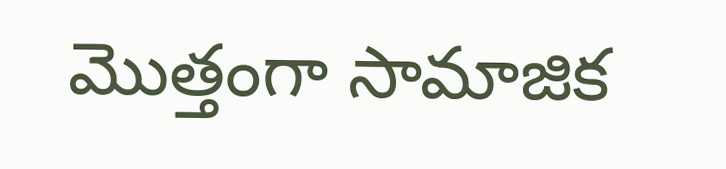మొత్తంగా సామాజిక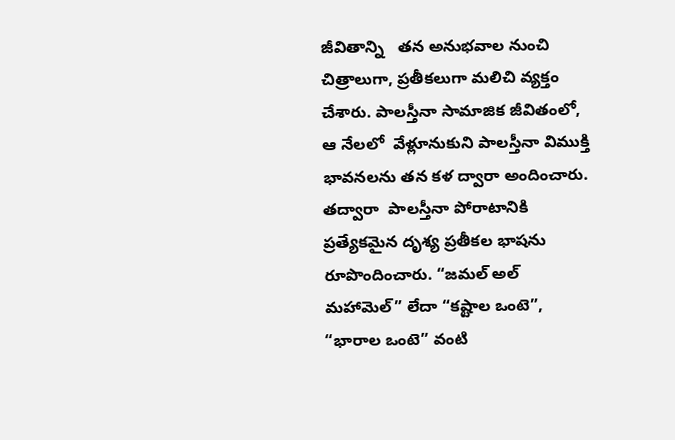జీవితాన్ని   తన అనుభవాల నుంచి చిత్రాలుగా, ప్ర‌తీక‌లుగా మ‌లిచి వ్య‌క్తం చేశారు. పాల‌స్తీనా సామాజిక జీవితంలో, ఆ నేల‌లో  వేళ్లూనుకుని పాల‌స్తీనా విముక్తి భావ‌న‌ల‌ను త‌న క‌ళ ద్వారా అందించారు.  త‌ద్వారా  పాలస్తీనా పోరాటానికి ప్రత్యేకమైన దృశ్య ప్రతీకల భాషను రూపొందించారు. “జమల్ అల్ మహామెల్” లేదా “కష్టాల ఒంటె”, “భారాల ఒంటె” వంటి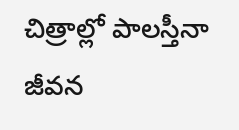చిత్రాల్లో పాల‌స్తీనా జీవ‌న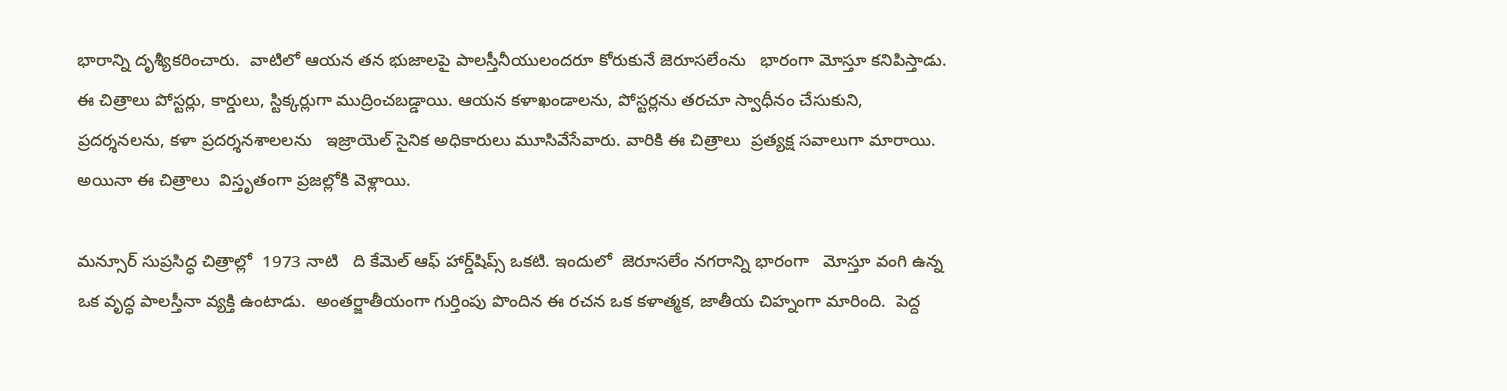భారాన్ని దృశ్యీక‌రించారు.  వాటిలో ఆయ‌న తన భుజాలపై పాలస్తీనీయులందరూ కోరుకునే జెరూసలేంను   భారంగా మోస్తూ కనిపిస్తాడు. ఈ చిత్రాలు పోస్టర్లు, కార్డులు, స్టిక్కర్లుగా ముద్రించబడ్డాయి. ఆయ‌న కళాఖండాలను, పోస్టర్లను తరచూ స్వాధీనం చేసుకుని, ప్రదర్శనలను, కళా ప్రదర్శనశాలలను   ఇజ్రాయెల్ సైనిక అధికారులు మూసివేసేవారు. వారికి ఈ చిత్రాలు  ప్రత్యక్ష సవాలుగా మారాయి. అయినా ఈ చిత్రాలు  విస్తృతంగా ప్రజల్లోకి వెళ్లాయి.

మన్సూర్ సుప్ర‌సిద్ధ చిత్రాల్లో  1973 నాటి   ది కేమెల్ ఆఫ్ హార్డ్‌షిప్స్ ఒకటి. ఇందులో  జెరూసలేం నగరాన్ని భారంగా   మోస్తూ వంగి ఉన్న ఒక వృద్ధ పాలస్తీనా వ్యక్తి ఉంటాడు.  అంతర్జాతీయంగా గుర్తింపు పొందిన ఈ రచన ఒక కళాత్మక, జాతీయ చిహ్నంగా మారింది.  పెద్ద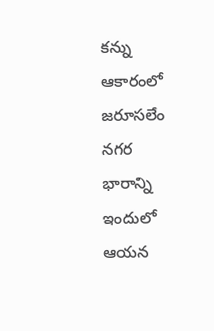కన్ను ఆకారంలో జ‌రూస‌లేం న‌గ‌ర  భారాన్ని ఇందులో ఆయ‌న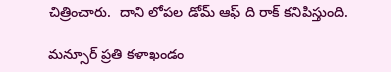చిత్రించారు.  దాని లోపల డోమ్ ఆఫ్ ది రాక్ కనిపిస్తుంది.

మన్సూర్ ప్రతి కళాఖండం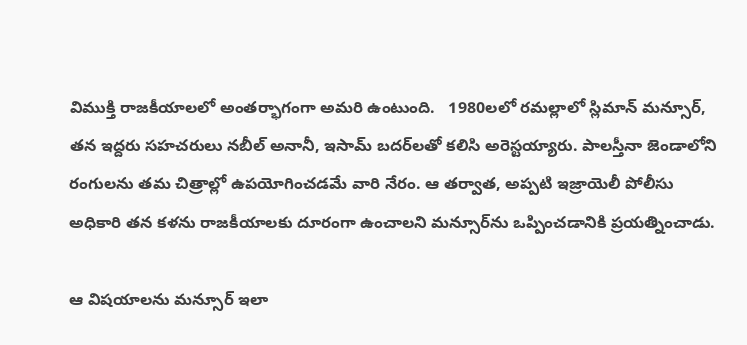విముక్తి రాజకీయాలలో అంత‌ర్భాగంగా అమ‌రి ఉంటుంది.   1980లలో రమల్లాలో స్లిమాన్ మన్సూర్, తన ఇద్దరు సహచరులు నబీల్ అనానీ, ఇసామ్ బదర్‌లతో కలిసి అరెస్టయ్యారు. పాలస్తీనా జెండాలోని రంగులను తమ చిత్రాల్లో ఉపయోగించడమే వారి నేరం. ఆ తర్వాత, అప్పటి ఇజ్రాయెలీ పోలీసు అధికారి తన కళను రాజకీయాలకు దూరంగా ఉంచాలని మన్సూర్‌ను ఒప్పించడానికి ప్రయత్నించాడు.

ఆ విష‌యాల‌ను మన్సూర్ ఇలా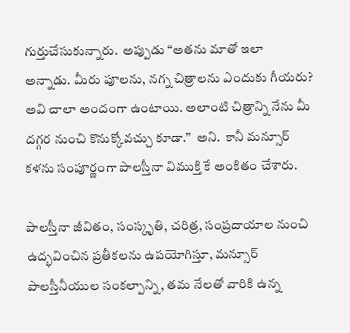గుర్తుచేసుకున్నారు.  అప్పుడు “అతను మాతో ఇలా అన్నాడు. మీరు పూలను, నగ్న చిత్రాలను ఎందుకు గీయరు? అవి చాలా అందంగా ఉంటాయి. అలాంటి చిత్రాన్ని నేను మీ దగ్గర నుంచి కొనుక్కోవచ్చు కూడా.”  అని.  కానీ మన్సూర్ కళను సంపూర్ణంగా పాలస్తీనా విముక్తి కే అంకితం చేశారు.

పాలస్తీనా జీవితం, సంస్కృతి, చరిత్ర, సంప్రదాయాల నుంచి ఉద్భవించిన ప్రతీకలను ఉపయోగిస్తూ, మన్సూర్ పాలస్తీనీయుల సంకల్పాన్ని, తమ నేలతో వారికి ఉన్న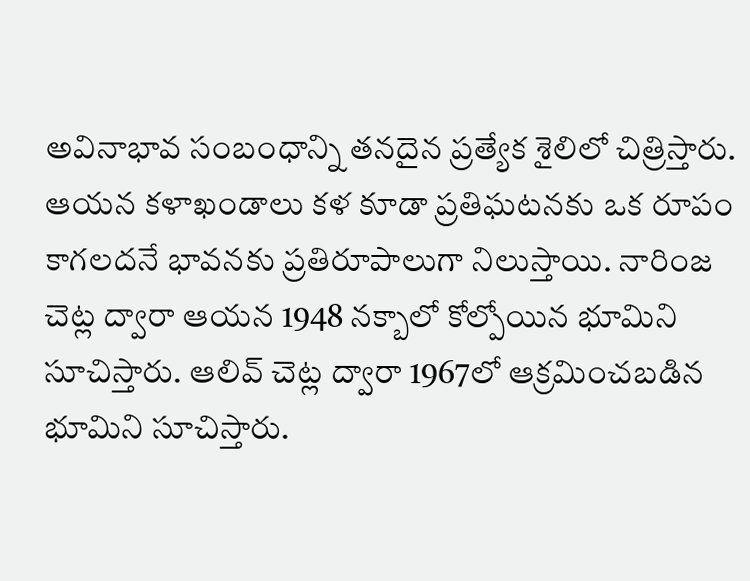అవినాభావ సంబంధాన్ని తనదైన ప్రత్యేక శైలిలో చిత్రిస్తారు. ఆయన కళాఖండాలు కళ కూడా ప్రతిఘటనకు ఒక రూపం కాగలదనే భావనకు ప్రతిరూపాలుగా నిలుస్తాయి. నారింజ చెట్ల ద్వారా ఆయన 1948 నక్బాలో కోల్పోయిన భూమిని సూచిస్తారు. ఆలివ్ చెట్ల ద్వారా 1967లో ఆక్రమించబడిన భూమిని సూచిస్తారు.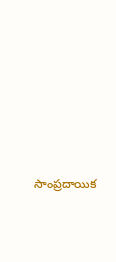సాంప్రదాయిక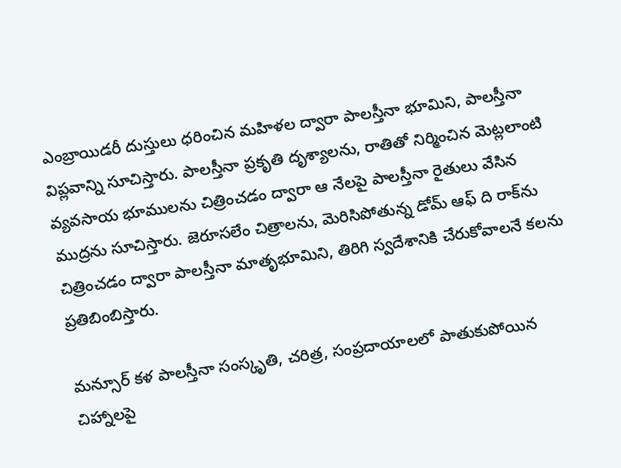ఎంబ్రాయిడరీ దుస్తులు ధరించిన మహిళల ద్వారా పాలస్తీనా భూమిని, పాలస్తీనా విప్లవాన్ని సూచిస్తారు. పాలస్తీనా ప్రకృతి దృశ్యాలను, రాతితో నిర్మించిన మెట్లలాంటి వ్యవసాయ భూములను చిత్రించడం ద్వారా ఆ నేలపై పాలస్తీనా రైతులు వేసిన ముద్రను సూచిస్తారు. జెరూసలేం చిత్రాలను, మెరిసిపోతున్న డోమ్ ఆఫ్ ది రాక్‌ను చిత్రించడం ద్వారా పాలస్తీనా మాతృభూమిని, తిరిగి స్వదేశానికి చేరుకోవాలనే కలను ప్రతిబింబిస్తారు.

మన్సూర్ క‌ళ‌ పాలస్తీనా సంస్కృతి, చరిత్ర, సంప్రదాయాలలో పాతుకుపోయిన చిహ్నాలపై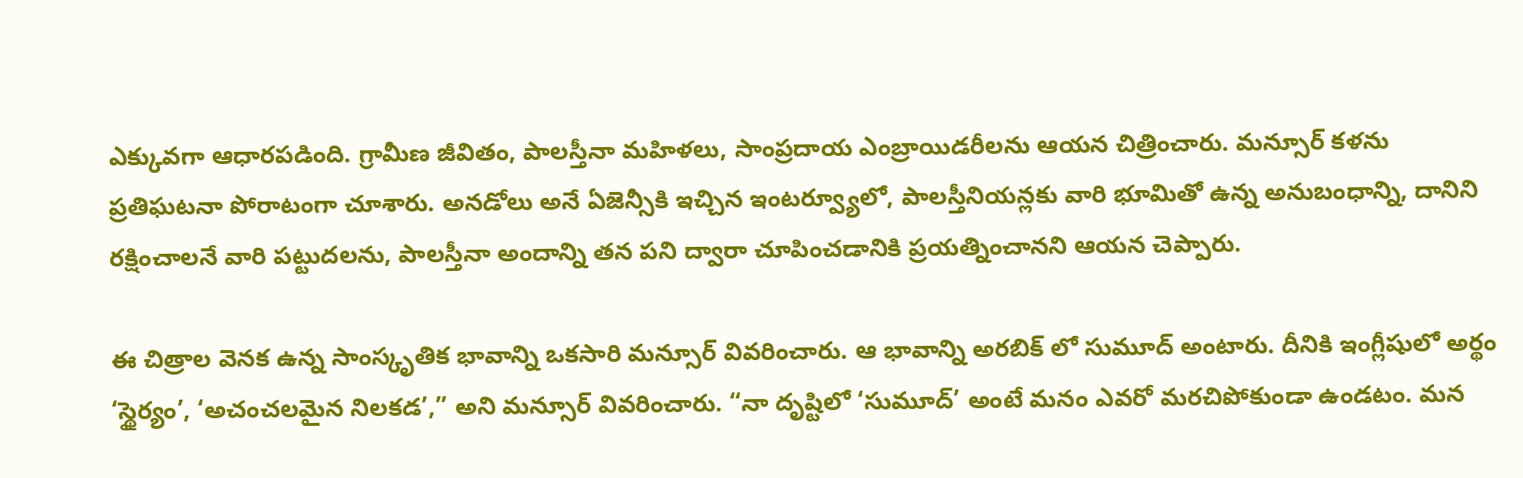ఎక్కువగా ఆధారపడింది. గ్రామీణ జీవితం, పాలస్తీనా మహిళలు, సాంప్రదాయ ఎంబ్రాయిడరీలను ఆయన చిత్రించారు. మన్సూర్ కళను ప్రతిఘటనా పోరాటంగా చూశారు. అనడోలు అనే ఏజెన్సీకి ఇచ్చిన ఇంటర్వ్యూలో, పాలస్తీనియన్లకు వారి భూమితో ఉన్న అనుబంధాన్ని, దానిని రక్షించాలనే వారి పట్టుదలను, పాలస్తీనా అందాన్ని తన పని ద్వారా చూపించడానికి ప్రయత్నించానని ఆయన చెప్పారు.

ఈ చిత్రాల వెనక ఉన్న సాంస్కృతిక భావాన్ని ఒకసారి మన్సూర్ వివరించారు. ఆ భావాన్ని అరబిక్ లో సుమూద్ అంటారు. దీనికి ఇంగ్లీషులో అర్థం ‘స్థైర్యం’, ‘అచంచలమైన నిలకడ’,” అని మన్సూర్ వివరించారు. “నా దృష్టిలో ‘సుమూద్’ అంటే మనం ఎవరో మరచిపోకుండా ఉండటం. మన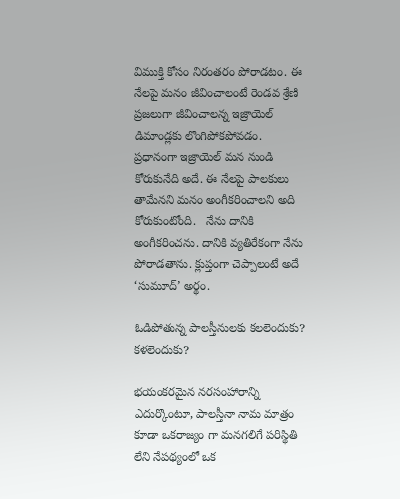విముక్తి కోసం నిరంతరం పోరాడటం. ఈ నేలపై మనం జీవించాలంటే రెండవ శ్రేణి ప్రజలుగా జీవించాలన్న ఇజ్రాయెల్ డిమాండ్లకు లొంగిపోకపోవడం. ప్రధానంగా ఇజ్రాయెల్ మన నుండి కోరుకునేది అదే. ఈ నేలపై పాలకులు తామేనని మనం అంగీకరించాలని అది కోరుకుంటోంది.   నేను దానికి అంగీకరించను. దానికి వ్యతిరేకంగా నేను పోరాడతాను. క్లుప్తంగా చెప్పాలంటే అదే ‘సుమూద్’ అర్థం.

ఓడిపోతున్న పాలస్తీనులకు కలలెందుకు? కళలెందుకు?

భయంకరమైన నరసంహారాన్ని ఎదుర్కొంటూ, పాలస్తీనా నామ మాత్రం కూడా ఒకరాజ్యం గా మనగలిగే పరిస్థితి లేని నేపథ్యంలో ఒక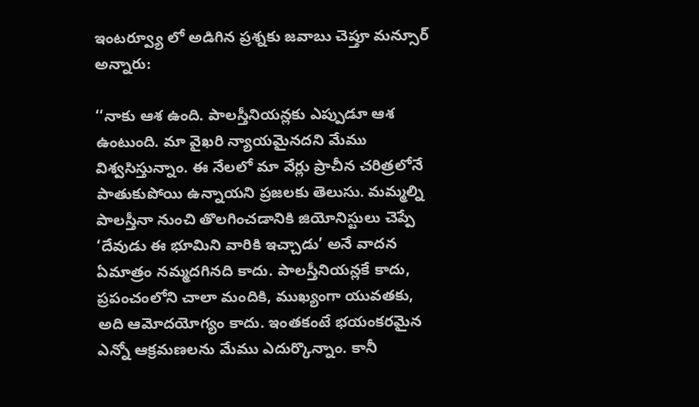ఇంటర్వ్యూ లో అడిగిన ప్రశ్నకు జవాబు చెప్తూ మన్సూర్‌ అన్నారు:

‘‘నాకు ఆశ ఉంది. పాలస్తీనియన్లకు ఎప్పుడూ ఆశ ఉంటుంది. మా వైఖరి న్యాయమైనదని మేము విశ్వసిస్తున్నాం. ఈ నేలలో మా వేర్లు ప్రాచీన చరిత్రలోనే పాతుకుపోయి ఉన్నాయని ప్రజలకు తెలుసు. మమ్మల్ని పాలస్తీనా నుంచి తొలగించడానికి జియోనిస్టులు చెప్పే ‘దేవుడు ఈ భూమిని వారికి ఇచ్చాడు’ అనే వాదన ఏమాత్రం నమ్మదగినది కాదు. పాలస్తీనియన్లకే కాదు, ప్రపంచంలోని చాలా మందికి, ముఖ్యంగా యువతకు, అది ఆమోదయోగ్యం కాదు. ఇంతకంటే భయంకరమైన ఎన్నో ఆక్రమణలను మేము ఎదుర్కొన్నాం. కానీ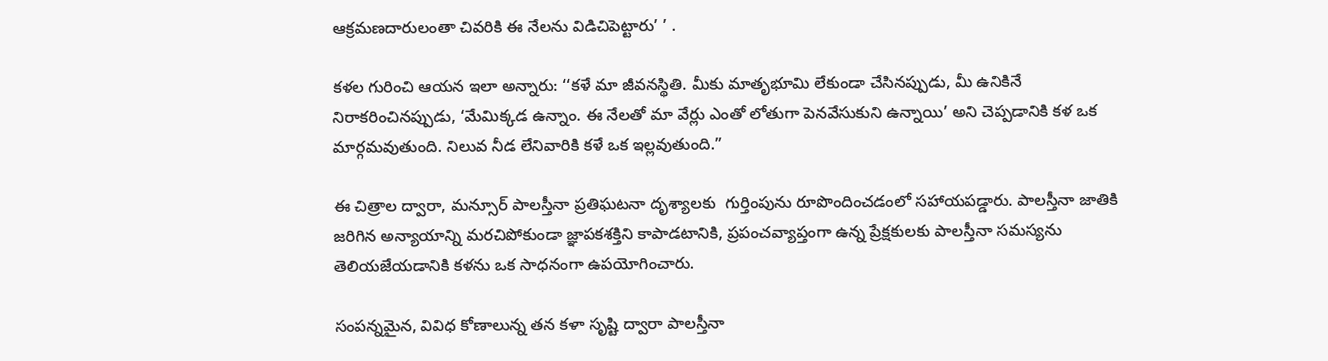ఆక్రమణదారులంతా చివరికి ఈ నేలను విడిచిపెట్టారు’ ’ .

కళల గురించి ఆయ‌న ఇలా అన్నారు: ‘‘కళే మా జీవనస్థితి. మీకు మాతృభూమి లేకుండా చేసినప్పుడు, మీ ఉనికినే నిరాకరించినప్పుడు, ‘మేమిక్కడ ఉన్నాం. ఈ నేలతో మా వేర్లు ఎంతో లోతుగా పెనవేసుకుని ఉన్నాయి’ అని చెప్పడానికి కళ ఒక మార్గమవుతుంది. నిలువ నీడ లేనివారికి కళే ఒక ఇల్లవుతుంది.”

ఈ చిత్రాల ద్వారా, మన్సూర్ పాలస్తీనా ప్రతిఘటనా దృశ్యాలకు  గుర్తింపును రూపొందించడంలో సహాయపడ్డారు. పాలస్తీనా జాతికి జరిగిన అన్యాయాన్ని మరచిపోకుండా జ్ఞాపకశక్తిని కాపాడటానికి, ప్రపంచవ్యాప్తంగా ఉన్న ప్రేక్షకులకు పాలస్తీనా సమస్యను తెలియజేయడానికి కళను ఒక సాధనంగా ఉపయోగించారు.

సంపన్నమైన, వివిధ కోణాలున్న తన కళా సృష్టి ద్వారా పాలస్తీనా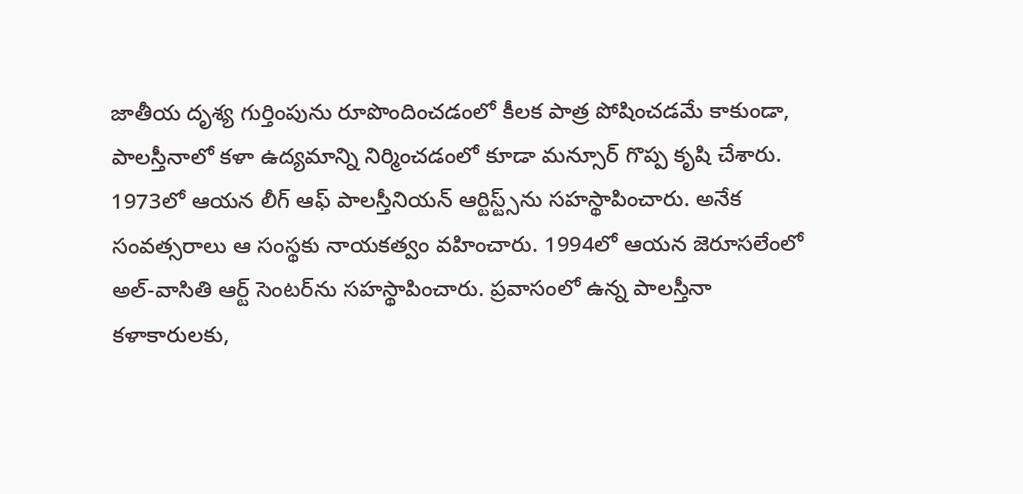జాతీయ దృశ్య గుర్తింపును రూపొందించడంలో కీలక పాత్ర పోషించడమే కాకుండా, పాలస్తీనాలో కళా ఉద్యమాన్ని నిర్మించడంలో కూడా మన్సూర్ గొప్ప కృషి చేశారు. 1973లో ఆయన లీగ్ ఆఫ్ పాలస్తీనియన్ ఆర్టిస్ట్స్‌ను సహస్థాపించారు. అనేక సంవత్సరాలు ఆ సంస్థకు నాయకత్వం వహించారు. 1994లో ఆయన జెరూసలేంలో అల్-వాసితి ఆర్ట్ సెంటర్‌ను సహస్థాపించారు. ప్రవాసంలో ఉన్న పాలస్తీనా కళాకారులకు,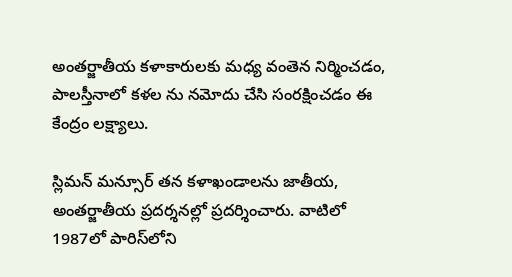అంతర్జాతీయ కళాకారులకు మధ్య వంతెన నిర్మించడం, పాలస్తీనాలో కళల ను నమోదు చేసి సంరక్షించడం ఈ కేంద్రం లక్ష్యాలు.

స్లిమన్ మన్సూర్ తన కళాఖండాలను జాతీయ, అంతర్జాతీయ ప్రదర్శనల్లో ప్రదర్శించారు. వాటిలో 1987లో పారిస్‌లోని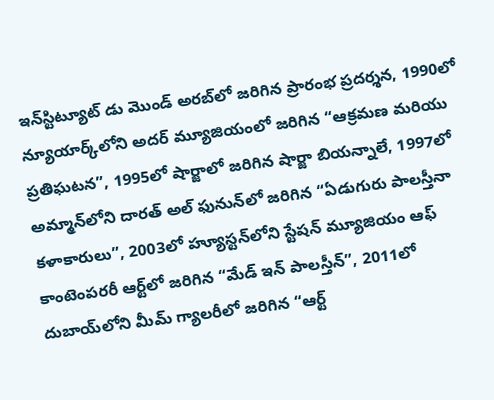ఇన్‌స్టిట్యూట్ డు మొండ్ అరబ్‌లో జరిగిన ప్రారంభ ప్రదర్శన, 1990లో న్యూయార్క్‌లోని అదర్ మ్యూజియంలో జరిగిన “ఆక్రమణ మరియు ప్రతిఘటన”, 1995లో షార్జాలో జరిగిన షార్జా బియన్నాలే, 1997లో అమ్మాన్‌లోని దారత్ అల్ ఫునున్‌లో జరిగిన “ఏడుగురు పాలస్తీనా కళాకారులు”, 2003లో హ్యూస్టన్‌లోని స్టేషన్ మ్యూజియం ఆఫ్ కాంటెంపరరీ ఆర్ట్‌లో జరిగిన “మేడ్ ఇన్ పాలస్తీన్”, 2011లో దుబాయ్‌లోని మీమ్ గ్యాలరీలో జరిగిన “ఆర్ట్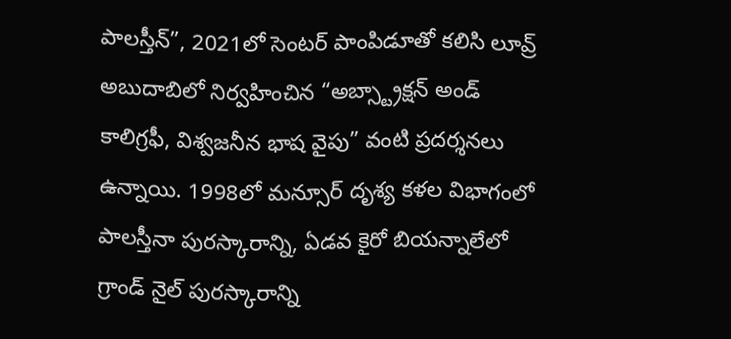పాలస్తీన్”, 2021లో సెంటర్ పాంపిడూతో కలిసి లూవ్ర్ అబుదాబిలో నిర్వహించిన “అబ్స్ట్రాక్షన్ అండ్ కాలిగ్రఫీ, విశ్వజనీన భాష వైపు” వంటి ప్రదర్శనలు ఉన్నాయి. 1998లో మన్సూర్ దృశ్య కళల విభాగంలో పాలస్తీనా పురస్కారాన్ని, ఏడవ కైరో బియన్నాలేలో గ్రాండ్ నైల్ పురస్కారాన్ని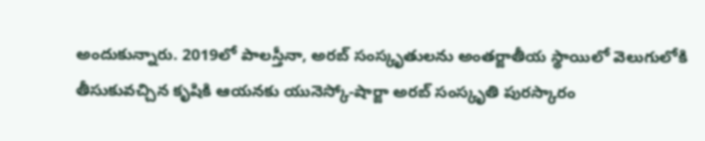అందుకున్నారు. 2019లో పాలస్తీనా, అరబ్ సంస్కృతులను అంతర్జాతీయ స్థాయిలో వెలుగులోకి తీసుకువచ్చిన కృషికి ఆయనకు యునెస్కో-షార్జా అరబ్ సంస్కృతి పురస్కారం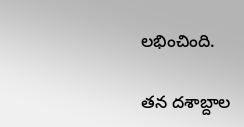లభించింది.

తన దశాబ్దాల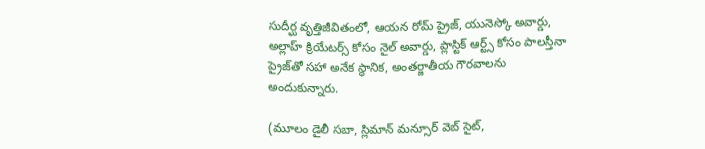సుదీర్ఘ వృత్తిజీవితంలో, ఆయన రోమ్ ప్రైజ్, యునెస్కో అవార్డు, అల్లాహ్ క్రియేటర్స్ కోసం నైల్ అవార్డు, ప్లాస్టిక్ ఆర్ట్స్ కోసం పాలస్తీనా ప్రైజ్‌తో సహా అనేక స్థానిక, అంతర్జాతీయ గౌరవాలను అందుకున్నారు.

(మూలం డైలీ సబా, స్లిమాన్ మన్సూర్ వెబ్ సైట్,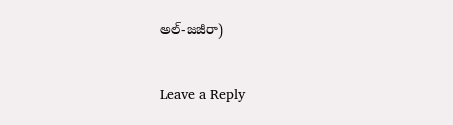అల్-జజీరా)

Leave a Reply